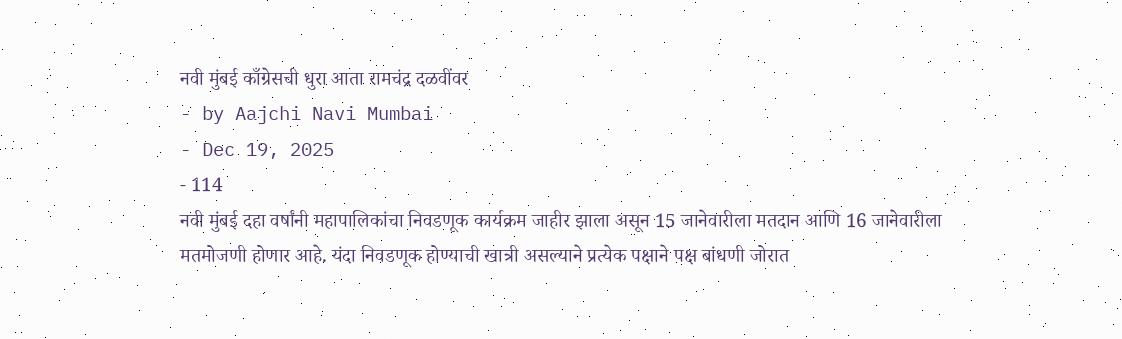नवी मुंबई काँग्रेसची धुरा आता रामचंद्र दळवींवर
- by Aajchi Navi Mumbai
- Dec 19, 2025
- 114
नवी मुंबई दहा वर्षांनी महापालिकांचा निवडणूक कार्यक्रम जाहीर झाला असून 15 जानेवारीला मतदान आणि 16 जानेवारीला मतमोजणी होणार आहे. यंदा निवडणूक होण्याची खात्री असल्याने प्रत्येक पक्षाने पक्ष बांधणी जोरात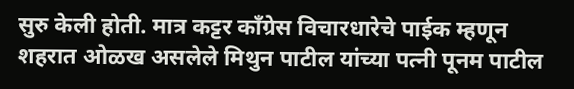सुरु केली होती. मात्र कट्टर काँग्रेस विचारधारेचे पाईक म्हणून शहरात ओळख असलेले मिथुन पाटील यांच्या पत्नी पूनम पाटील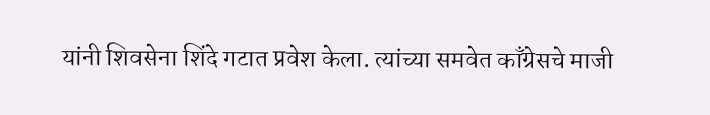यांनी शिवसेना शिंदे गटात प्रवेश केला. त्यांच्या समवेत काँग्रेसचे माजी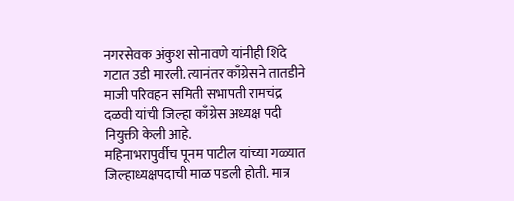नगरसेवक अंकुश सोनावणे यांनीही शिंदे गटात उडी मारली. त्यानंतर काँग्रेसने तातडीने माजी परिवहन समिती सभापती रामचंद्र दळवी यांची जिल्हा काँग्रेस अध्यक्ष पदी नियुक्ती केली आहे.
महिनाभरापुर्वीच पूनम पाटील यांच्या गळ्यात जिल्हाध्यक्षपदाची माळ पडली होती. मात्र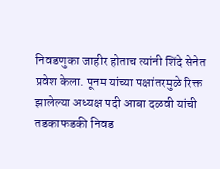निवडणुका जाहीर होताच त्यांनी शिंदे सेनेत प्रवेश केला. पूनम यांच्या पक्षांतरमुळे रिक्त झालेल्या अध्यक्ष पदी आबा दळवी यांची तडकाफडकी निवड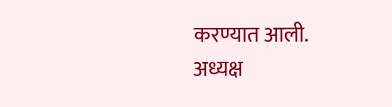करण्यात आली. अध्यक्ष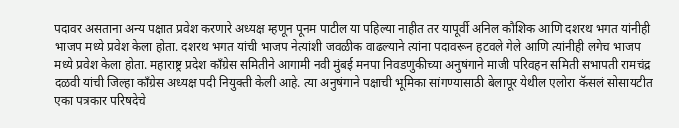पदावर असताना अन्य पक्षात प्रवेश करणारे अध्यक्ष म्हणून पूनम पाटील या पहिल्या नाहीत तर यापूर्वी अनिल कौशिक आणि दशरथ भगत यांनीही भाजप मध्ये प्रवेश केला होता. दशरथ भगत यांची भाजप नेत्यांशी जवळीक वाढल्याने त्यांना पदावरून हटवले गेले आणि त्यांनीही लगेच भाजप मध्ये प्रवेश केला होता. महाराष्ट्र प्रदेश काँग्रेस समितीने आगामी नवी मुंबई मनपा निवडणुकीच्या अनुषंगाने माजी परिवहन समिती सभापती रामचंद्र दळवी यांची जिल्हा काँग्रेस अध्यक्ष पदी नियुक्ती केली आहे. त्या अनुषंगाने पक्षाची भूमिका सांगण्यासाठी बेलापूर येथील एलोरा कॅसलं सोसायटीत एका पत्रकार परिषदेचे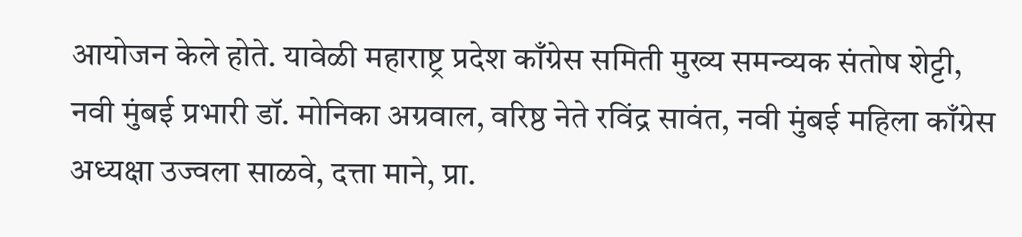आयोजन केले होते. यावेळी महाराष्ट्र प्रदेश काँग्रेस समिती मुख्य समन्व्यक संतोष शेट्टी, नवी मुंबई प्रभारी डॉ. मोनिका अग्रवाल, वरिष्ठ नेते रविंद्र सावंत, नवी मुंबई महिला काँग्रेस अध्यक्षा उज्वला साळवे, दत्ता माने, प्रा.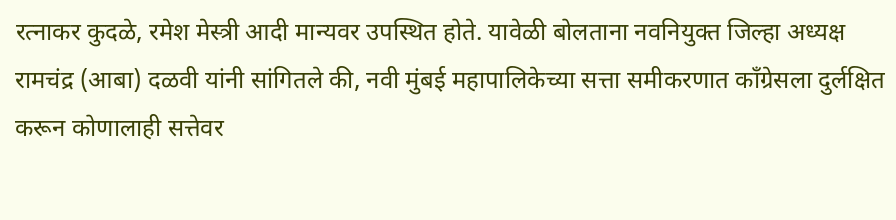रत्नाकर कुदळे, रमेश मेस्त्री आदी मान्यवर उपस्थित होते. यावेळी बोलताना नवनियुक्त जिल्हा अध्यक्ष रामचंद्र (आबा) दळवी यांनी सांगितले की, नवी मुंबई महापालिकेच्या सत्ता समीकरणात काँग्रेसला दुर्लक्षित करून कोणालाही सत्तेवर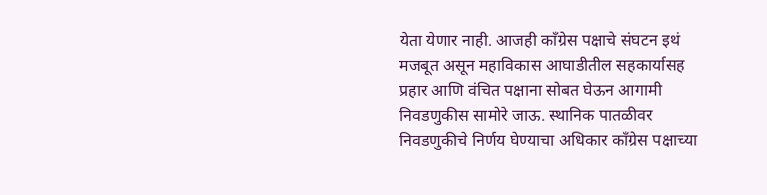येता येणार नाही. आजही काँग्रेस पक्षाचे संघटन इथं मजबूत असून महाविकास आघाडीतील सहकार्यासह प्रहार आणि वंचित पक्षाना सोबत घेऊन आगामी निवडणुकीस सामोरे जाऊ. स्थानिक पातळीवर निवडणुकीचे निर्णय घेण्याचा अधिकार काँग्रेस पक्षाच्या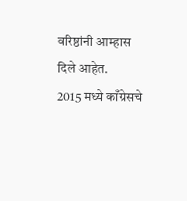वरिष्ठांनी आम्हास दिले आहेत.
2015 मध्ये काँग्रेसचे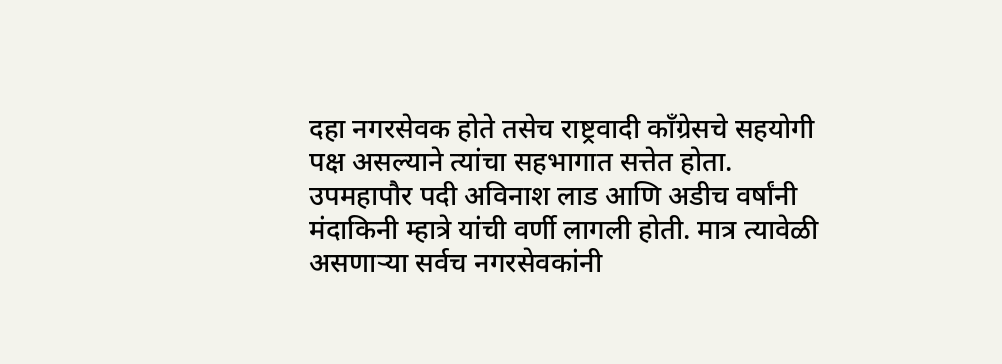दहा नगरसेवक होते तसेच राष्ट्रवादी काँग्रेसचे सहयोगी पक्ष असल्याने त्यांचा सहभागात सत्तेत होता. उपमहापौर पदी अविनाश लाड आणि अडीच वर्षांनी मंदाकिनी म्हात्रे यांची वर्णी लागली होती. मात्र त्यावेळी असणाऱ्या सर्वच नगरसेवकांनी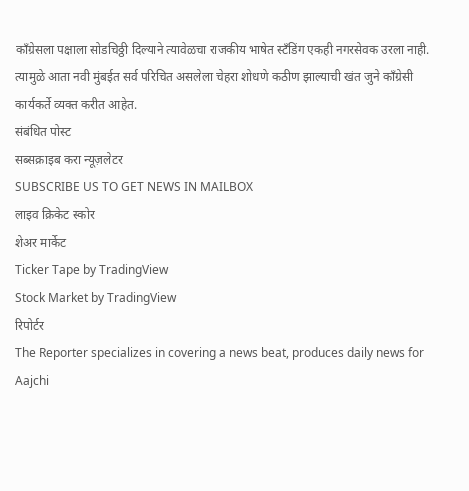काँग्रेसला पक्षाला सोडचिठ्ठी दिल्याने त्यावेळचा राजकीय भाषेत स्टँडिंग एकही नगरसेवक उरला नाही. त्यामुळे आता नवी मुंबईत सर्व परिचित असलेला चेहरा शोधणे कठीण झाल्याची खंत जुने काँग्रेसी कार्यकर्ते व्यक्त करीत आहेत.
संबंधित पोस्ट
सब्सक्राइब करा न्यूज़लेटर
SUBSCRIBE US TO GET NEWS IN MAILBOX
लाइव क्रिकेट स्कोर
शेअर मार्केट
Ticker Tape by TradingView
Stock Market by TradingView
रिपोर्टर
The Reporter specializes in covering a news beat, produces daily news for Aajchi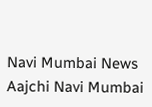Navi Mumbai News
Aajchi Navi Mumbai